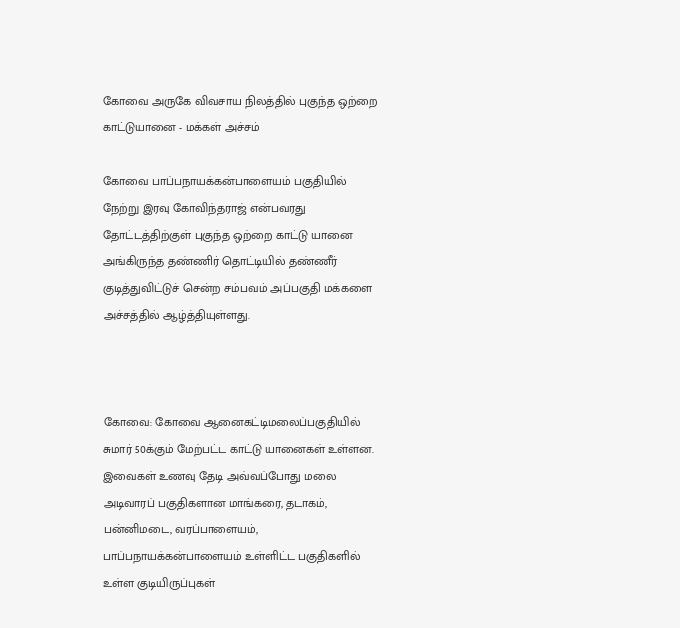கோவை அருகே விவசாய நிலத்தில் புகுந்த ஒற்றை காட்டுயானை - மக்கள் அச்சம்

கோவை பாப்பநாயக்கன்பாளையம் பகுதியில் நேற்று இரவு கோவிந்தராஜ் என்பவரது தோட்டத்திற்குள் புகுந்த ஒற்றை காட்டு யானை அங்கிருந்த தண்ணிர் தொட்டியில் தண்ணீர் குடித்துவிட்டுச் சென்ற சம்பவம் அப்பகுதி மக்களை அச்சத்தில் ஆழ்த்தியுள்ளது.



கோவை: கோவை ஆனைகட்டிமலைப்பகுதியில் சுமார் 50க்கும் மேற்பட்ட காட்டு யானைகள் உள்ளன. இவைகள் உணவு தேடி அவ்வப்போது மலை அடிவாரப் பகுதிகளான மாங்கரை, தடாகம், பன்னிமடை, வரப்பாளையம், பாப்பநாயக்கன்பாளையம் உள்ளிட்ட பகுதிகளில் உள்ள குடியிருப்புகள்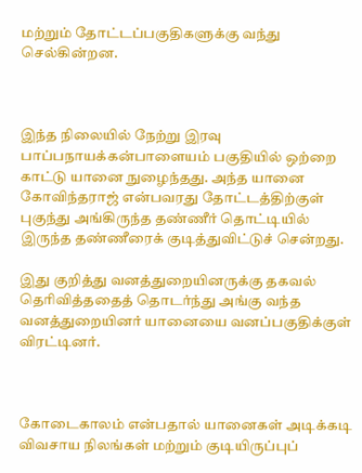மற்றும் தோட்டப்பகுதிகளுக்கு வந்து செல்கின்றன.



இந்த நிலையில் நேற்று இரவு பாப்பநாயக்கன்பாளையம் பகுதியில் ஒற்றை காட்டு யானை நுழைந்தது. அந்த யானை கோவிந்தராஜ் என்பவரது தோட்டத்திற்குள் புகுந்து அங்கிருந்த தண்ணீர் தொட்டியில் இருந்த தண்ணீரைக் குடித்துவிட்டுச் சென்றது.

இது குறித்து வனத்துறையினருக்கு தகவல் தெரிவித்ததைத் தொடர்ந்து அங்கு வந்த வனத்துறையினர் யானையை வனப்பகுதிக்குள் விரட்டினர்.



கோடைகாலம் என்பதால் யானைகள் அடிக்கடி விவசாய நிலங்கள் மற்றும் குடியிருப்புப்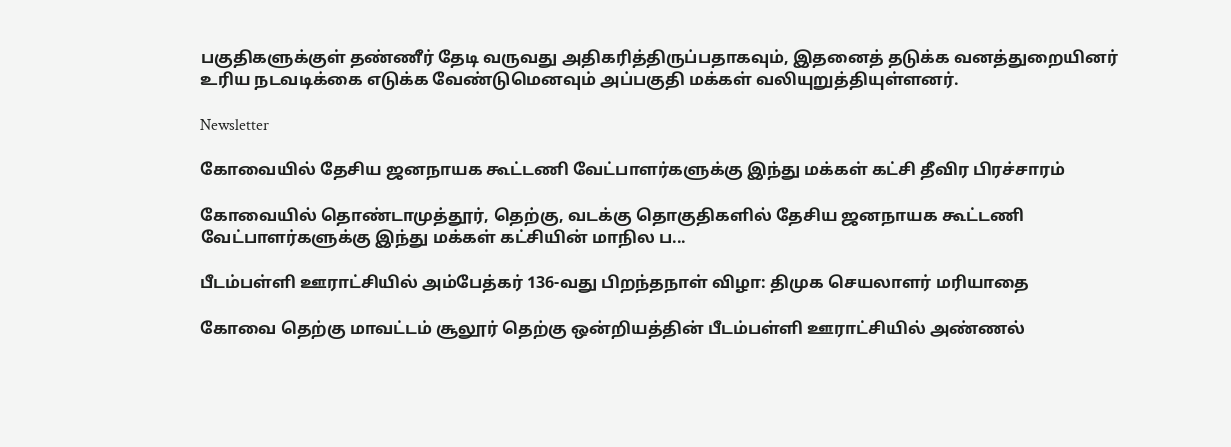பகுதிகளுக்குள் தண்ணீர் தேடி வருவது அதிகரித்திருப்பதாகவும், இதனைத் தடுக்க வனத்துறையினர் உரிய நடவடிக்கை எடுக்க வேண்டுமெனவும் அப்பகுதி மக்கள் வலியுறுத்தியுள்ளனர்.

Newsletter

கோவையில் தேசிய ஜனநாயக கூட்டணி வேட்பாளர்களுக்கு இந்து மக்கள் கட்சி தீவிர பிரச்சாரம்

கோவையில் தொண்டாமுத்தூர், தெற்கு, வடக்கு தொகுதிகளில் தேசிய ஜனநாயக கூட்டணி வேட்பாளர்களுக்கு இந்து மக்கள் கட்சியின் மாநில ப...

பீடம்பள்ளி ஊராட்சியில் அம்பேத்கர் 136-வது பிறந்தநாள் விழா: திமுக செயலாளர் மரியாதை

கோவை தெற்கு மாவட்டம் சூலூர் தெற்கு ஒன்றியத்தின் பீடம்பள்ளி ஊராட்சியில் அண்ணல்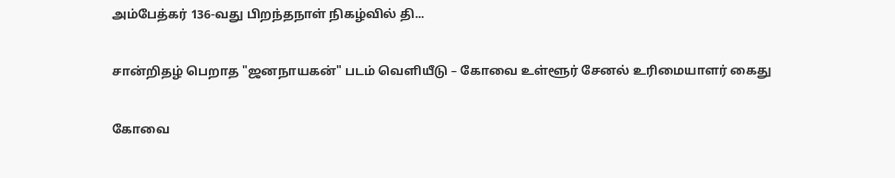அம்பேத்கர் 136-வது பிறந்தநாள் நிகழ்வில் தி...

சான்றிதழ் பெறாத "ஜனநாயகன்" படம் வெளியீடு – கோவை உள்ளூர் சேனல் உரிமையாளர் கைது

கோவை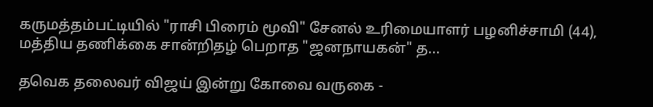கருமத்தம்பட்டியில் "ராசி பிரைம் மூவி" சேனல் உரிமையாளர் பழனிச்சாமி (44), மத்திய தணிக்கை சான்றிதழ் பெறாத "ஜனநாயகன்" த...

தவெக தலைவர் விஜய் இன்று கோவை வருகை -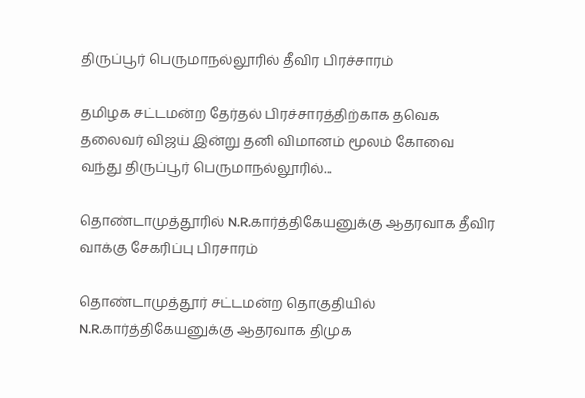திருப்பூர் பெருமாநல்லூரில் தீவிர பிரச்சாரம்

தமிழக சட்டமன்ற தேர்தல் பிரச்சாரத்திற்காக தவெக தலைவர் விஜய் இன்று தனி விமானம் மூலம் கோவை வந்து திருப்பூர் பெருமாநல்லூரில்...

தொண்டாமுத்தூரில் N.R.கார்த்திகேயனுக்கு ஆதரவாக தீவிர வாக்கு சேகரிப்பு பிரசாரம்

தொண்டாமுத்தூர் சட்டமன்ற தொகுதியில் N.R.கார்த்திகேயனுக்கு ஆதரவாக திமுக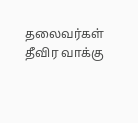தலைவர்கள் தீவிர வாக்கு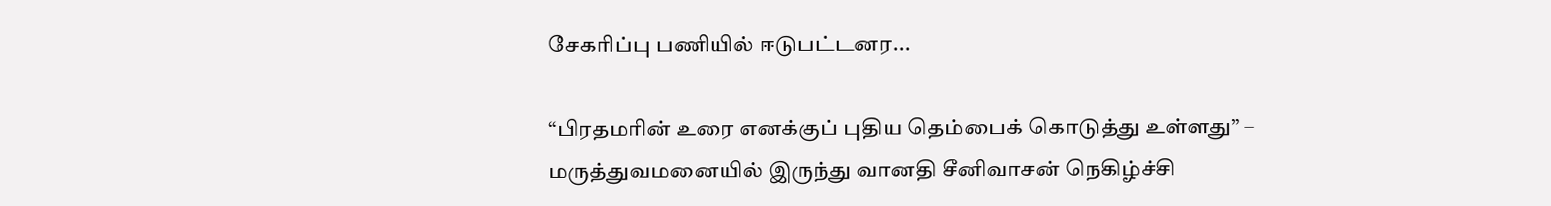சேகரிப்பு பணியில் ஈடுபட்டனர...

“பிரதமரின் உரை எனக்குப் புதிய தெம்பைக் கொடுத்து உள்ளது” – மருத்துவமனையில் இருந்து வானதி சீனிவாசன் நெகிழ்ச்சி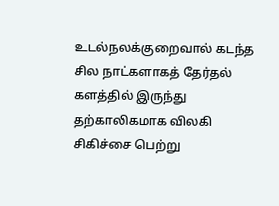உடல்நலக்குறைவால் கடந்த சில நாட்களாகத் தேர்தல் களத்தில் இருந்து தற்காலிகமாக விலகி சிகிச்சை பெற்று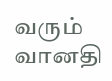வரும் வானதி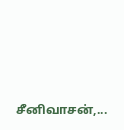சீனிவாசன்,...